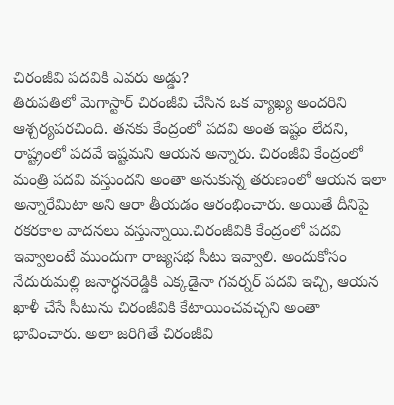చిరంజీవి పదవికి ఎవరు అడ్డు?
తిరుపతిలో మెగాస్టార్ చిరంజీవి చేసిన ఒక వ్యాఖ్య అందరిని ఆశ్చర్యపరచింది. తనకు కేంద్రంలో పదవి అంత ఇష్టం లేదని, రాష్ట్రంలో పదవే ఇష్టమని ఆయన అన్నారు. చిరంజీవి కేంద్రంలో మంత్రి పదవి వస్తుందని అంతా అనుకున్న తరుణంలో ఆయన ఇలా అన్నారేమిటా అని ఆరా తీయడం ఆరంభించారు. అయితే దీనిపై రకరకాల వాదనలు వస్తున్నాయి.చిరంజీవికి కేంద్రంలో పదవి ఇవ్వాలంటే ముందుగా రాజ్యసభ సీటు ఇవ్వాలి. అందుకోసం నేదురుమల్లి జనార్ధనరెడ్డికి ఎక్కడైనా గవర్నర్ పదవి ఇచ్చి, ఆయన ఖాళీ చేసే సీటును చిరంజీవికి కేటాయించవచ్చని అంతా భావించారు. అలా జరిగితే చిరంజీవి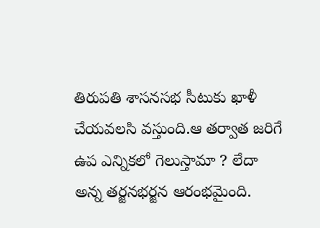తిరుపతి శాసనసభ సీటుకు ఖాళీ చేయవలసి వస్తుంది.ఆ తర్వాత జరిగే ఉప ఎన్నికలో గెలుస్తామా ? లేదా అన్న తర్జనభర్జన ఆరంభమైంది.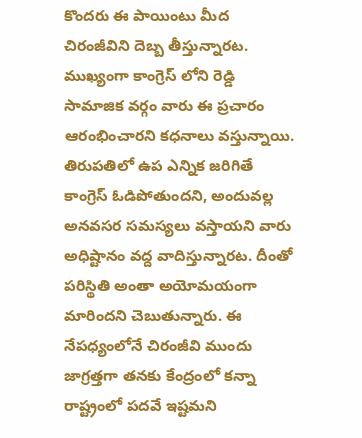కొందరు ఈ పాయింటు మీద చిరంజీవిని దెబ్బ తీస్తున్నారట. ముఖ్యంగా కాంగ్రెస్ లోని రెడ్డి సామాజిక వర్గం వారు ఈ ప్రచారం ఆరంభించారని కధనాలు వస్తున్నాయి. తిరుపతిలో ఉప ఎన్నిక జరిగితే కాంగ్రెస్ ఓడిపోతుందని, అందువల్ల అనవసర సమస్యలు వస్తాయని వారు అధిష్టానం వద్ద వాదిస్తున్నారట. దీంతో పరిస్థితి అంతా అయోమయంగా మారిందని చెబుతున్నారు. ఈ నేపధ్యంలోనే చిరంజీవి ముందు జాగ్రత్తగా తనకు కేంద్రంలో కన్నా రాష్ట్రంలో పదవే ఇష్టమని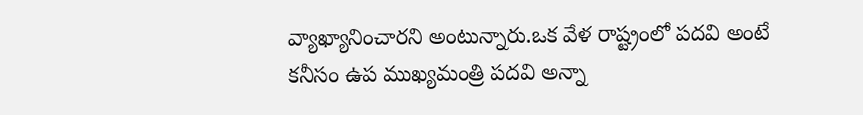వ్యాఖ్యానించారని అంటున్నారు.ఒక వేళ రాష్ట్రంలో పదవి అంటే కనీసం ఉప ముఖ్యమంత్రి పదవి అన్నా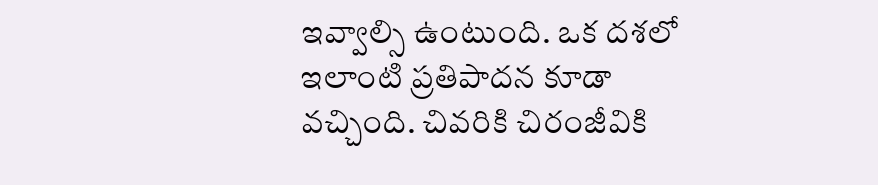ఇవ్వాల్సి ఉంటుంది. ఒక దశలో ఇలాంటి ప్రతిపాదన కూడా వచ్చింది. చివరికి చిరంజీవికి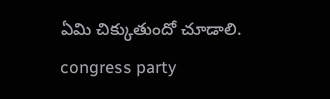ఏమి చిక్కుతుందో చూడాలి.
congress party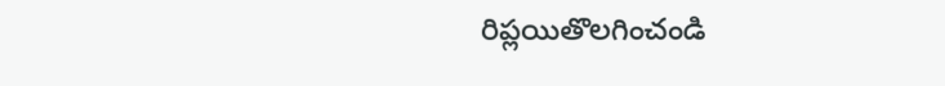రిప్లయితొలగించండి